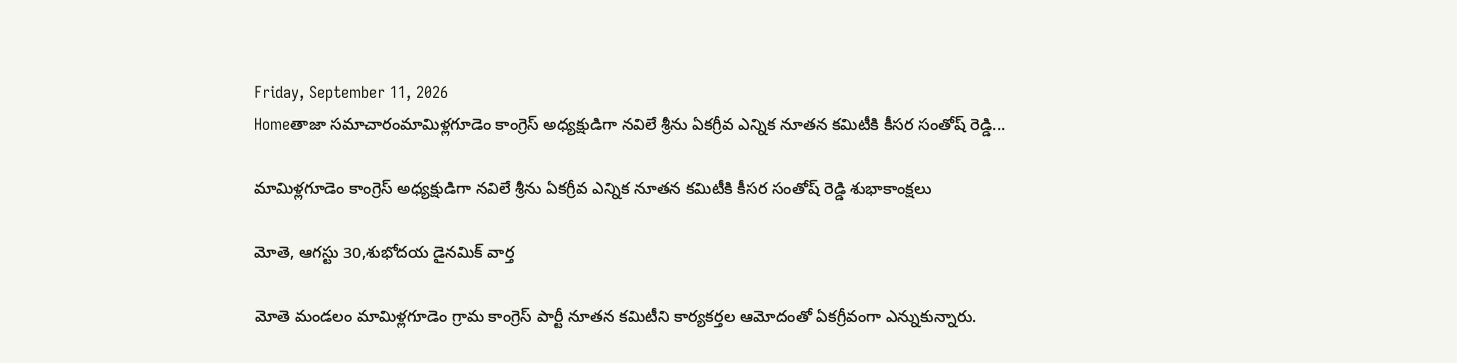Friday, September 11, 2026
Homeతాజా సమాచారంమామిళ్లగూడెం కాంగ్రెస్ అధ్యక్షుడిగా నవిలే శ్రీను ఏకగ్రీవ ఎన్నిక నూతన కమిటీకి కీసర సంతోష్ రెడ్డి...

మామిళ్లగూడెం కాంగ్రెస్ అధ్యక్షుడిగా నవిలే శ్రీను ఏకగ్రీవ ఎన్నిక నూతన కమిటీకి కీసర సంతోష్ రెడ్డి శుభాకాంక్షలు

మోతె, ఆగస్టు 30,శుభోదయ డైనమిక్ వార్త

మోతె మండలం మామిళ్లగూడెం గ్రామ కాంగ్రెస్ పార్టీ నూతన కమిటీని కార్యకర్తల ఆమోదంతో ఏకగ్రీవంగా ఎన్నుకున్నారు.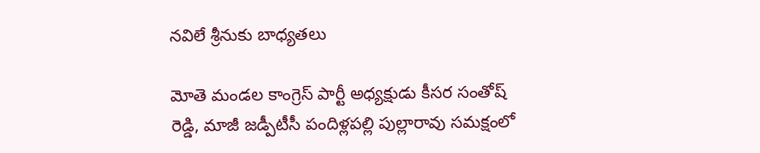నవిలే శ్రీనుకు బాధ్యతలు

మోతె మండల కాంగ్రెస్ పార్టీ అధ్యక్షుడు కీసర సంతోష్ రెడ్డి, మాజీ జడ్పీటీసీ పందిళ్లపల్లి పుల్లారావు సమక్షంలో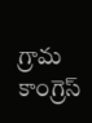గ్రామ కాంగ్రెస్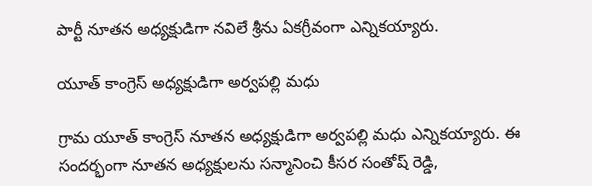పార్టీ నూతన అధ్యక్షుడిగా నవిలే శ్రీను ఏకగ్రీవంగా ఎన్నికయ్యారు.

యూత్ కాంగ్రెస్ అధ్యక్షుడిగా అర్వపల్లి మధు

గ్రామ యూత్ కాంగ్రెస్ నూతన అధ్యక్షుడిగా అర్వపల్లి మధు ఎన్నికయ్యారు. ఈ సందర్భంగా నూతన అధ్యక్షులను సన్మానించి కీసర సంతోష్ రెడ్డి,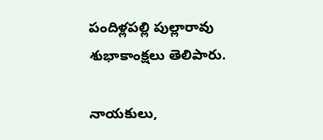పందిళ్లపల్లి పుల్లారావు శుభాకాంక్షలు తెలిపారు.

నాయకులు,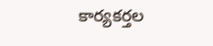కార్యకర్తల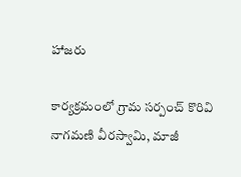హాజరు

కార్యక్రమంలో గ్రామ సర్పంచ్ కొరివి నాగమణి వీరస్వామి, మాజీ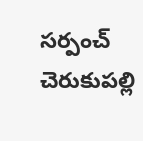సర్పంచ్ చెరుకుపల్లి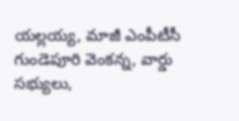యల్లయ్య, మాజీ ఎంపీటీసీ గుండెపూరి వెంకన్న, వార్డు సభ్యులు,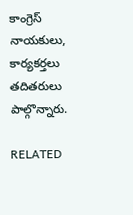కాంగ్రెస్ నాయకులు, కార్యకర్తలు తదితరులు పాల్గొన్నారు.

RELATED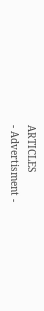ARTICLES
- Advertisment -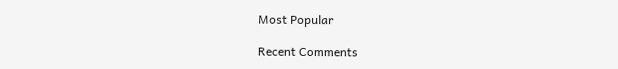Most Popular

Recent Comments